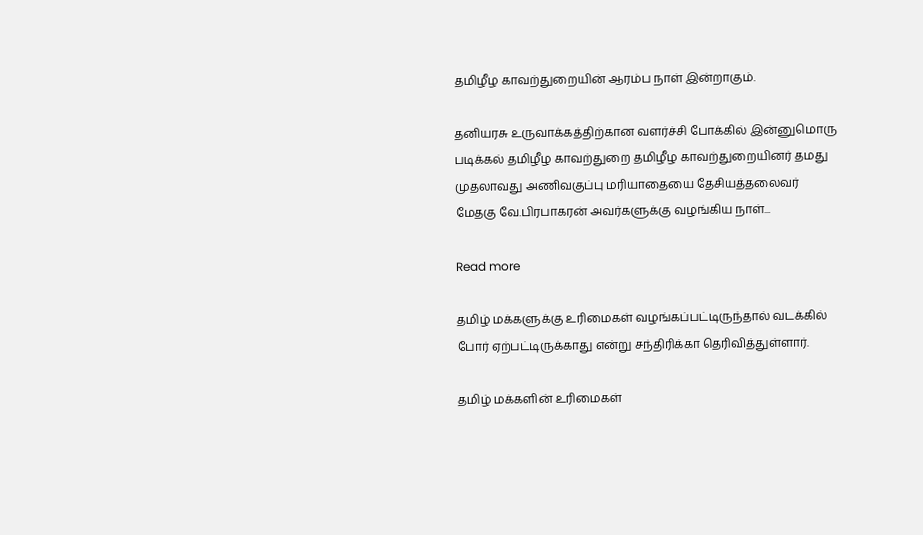தமிழீழ காவற்துறையின் ஆரம்ப நாள் இன்றாகும்.

தனியரசு உருவாக்கத்திற்கான வளர்ச்சி போக்கில் இன்னுமொரு படிக்கல் தமிழீழ காவற்துறை தமிழீழ காவற்துறையினர் தமது முதலாவது அணிவகுப்பு மரியாதையை தேசியத்தலைவர் மேதகு வே.பிரபாகரன் அவர்களுக்கு வழங்கிய நாள்...

Read more

தமிழ் மக்களுக்கு உரிமைகள் வழங்கப்பட்டிருந்தால் வடக்கில் போர் ஏற்பட்டிருக்காது என்று சந்திரிக்கா தெரிவித்துள்ளார்.

தமிழ் மக்களின் உரிமைகள்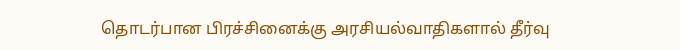தொடர்பான பிரச்சினைக்கு அரசியல்வாதிகளால் தீர்வு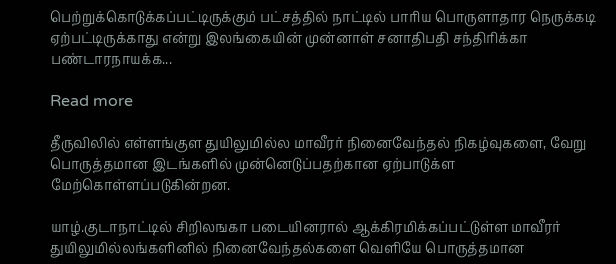பெற்றுக்கொடுக்கப்பட்டிருக்கும் பட்சத்தில் நாட்டில் பாரிய பொருளாதார நெருக்கடி ஏற்பட்டிருக்காது என்று இலங்கையின் முன்னாள் சனாதிபதி சந்திரிக்கா பண்டாரநாயக்க...

Read more

தீருவிலில் எள்ளங்குள துயிலுமில்ல மாவீரர் நினைவேந்தல் நிகழ்வுகளை, வேறு பொருத்தமான இடங்களில் முன்னெடுப்பதற்கான ஏற்பாடுக்ள மேற்கொள்ளப்படுகின்றன.

யாழ்.குடாநாட்டில் சிறிலஙகா படையினரால் ஆக்கிரமிக்கப்பட்டுள்ள மாவீரர் துயிலுமில்லங்களினில் நினைவேந்தல்களை வெளியே பொருத்தமான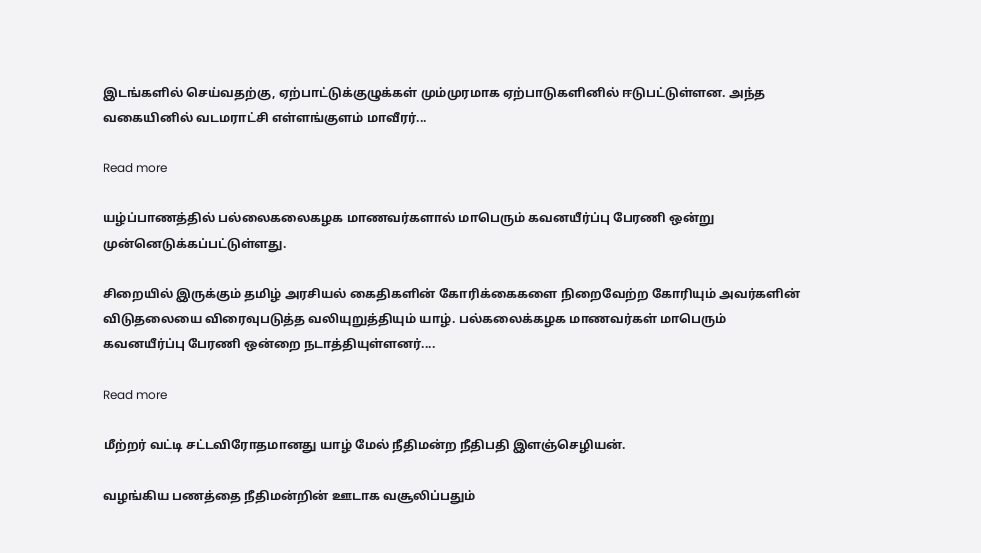இடங்களில் செய்வதற்கு, ஏற்பாட்டுக்குழுக்கள் மும்முரமாக ஏற்பாடுகளினில் ஈடுபட்டுள்ளன. அந்த வகையினில் வடமராட்சி எள்ளங்குளம் மாவீரர்...

Read more

யழ்ப்பாணத்தில் பல்லைகலைகழக மாணவர்களால் மாபெரும் கவனயீர்ப்பு பேரணி ஒன்று முன்னெடுக்கப்பட்டுள்ளது.

சிறையில் இருக்கும் தமிழ் அரசியல் கைதிகளின் கோரிக்கைகளை நிறைவேற்ற கோரியும் அவர்களின் விடுதலையை விரைவுபடுத்த வலியுறுத்தியும் யாழ். பல்கலைக்கழக மாணவர்கள் மாபெரும் கவனயீர்ப்பு பேரணி ஒன்றை நடாத்தியுள்ளனர்....

Read more

மீற்றர் வட்டி சட்டவிரோதமானது யாழ் மேல் நீதிமன்ற நீதிபதி இளஞ்செழியன்.

வழங்கிய பணத்தை நீதிமன்றின் ஊடாக வசூலிப்பதும்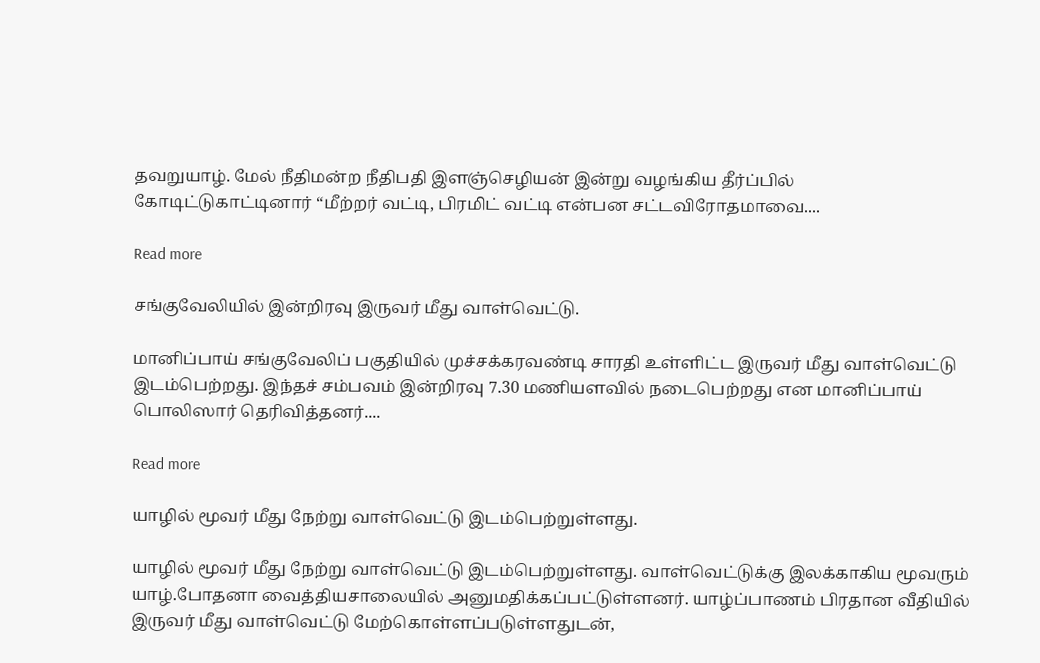தவறுயாழ். மேல் நீதிமன்ற நீதிபதி இளஞ்செழியன் இன்று வழங்கிய தீர்ப்பில் கோடிட்டுகாட்டினார் “மீற்றர் வட்டி, பிரமிட் வட்டி என்பன சட்டவிரோதமாவை....

Read more

சங்குவேலியில் இன்றிரவு இருவர் மீது வாள்வெட்டு.

மானிப்பாய் சங்குவேலிப் பகுதியில் முச்சக்கரவண்டி சாரதி உள்ளிட்ட இருவர் மீது வாள்வெட்டு இடம்பெற்றது. இந்தச் சம்பவம் இன்றிரவு 7.30 மணியளவில் நடைபெற்றது என மானிப்பாய் பொலிஸார் தெரிவித்தனர்....

Read more

யாழில் மூவர் மீது நேற்று வாள்வெட்டு இடம்பெற்றுள்ளது.

யாழில் மூவர் மீது நேற்று வாள்வெட்டு இடம்பெற்றுள்ளது. வாள்வெட்டுக்கு இலக்காகிய மூவரும் யாழ்.போதனா வைத்தியசாலையில் அனுமதிக்கப்பட்டுள்ளனர். யாழ்ப்பாணம் பிரதான வீதியில் இருவர் மீது வாள்வெட்டு மேற்கொள்ளப்படுள்ளதுடன்,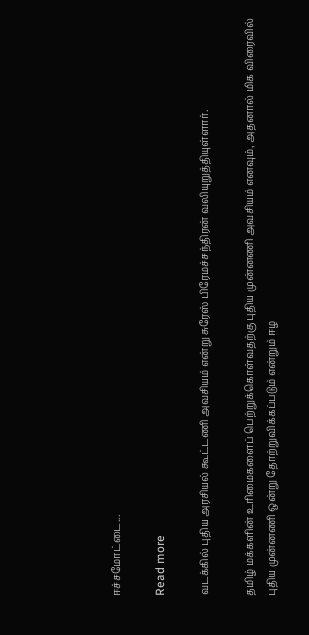ஈச்சமோட்டை...

Read more

வடக்கில் புதிய அரசியல் கூட்டணி அவசியம் என்று சுரேஸ் பிரேமச்சந்திரன் வலியுறுத்தியுள்ளார்.

தமிழ் மக்களின் உரிமைகளைப் பெற்றுக்கொள்வதற்கு புதிய முன்னணி அவசியம் எனவும், அதனால் மிக விரைவில் புதிய முன்னணி ஒன்று தோற்றுவிக்கப்படும் என்றும் ஈழ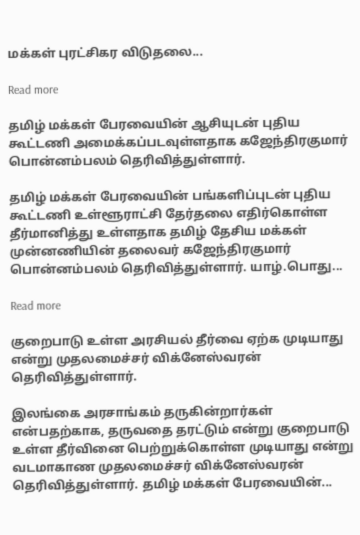மக்கள் புரட்சிகர விடுதலை...

Read more

தமிழ் மக்கள் பேரவையின் ஆசியுடன் புதிய கூட்டணி அமைக்கப்படவுள்ளதாக கஜேந்திரகுமார் பொன்னம்பலம் தெரிவித்துள்ளார்.

தமிழ் மக்கள் பேரவையின் பங்களிப்புடன் புதிய கூட்டணி உள்ளூராட்சி தேர்தலை எதிர்கொள்ள தீர்மானித்து உள்ளதாக தமிழ் தேசிய மக்கள் முன்னணியின் தலைவர் கஜேந்திரகுமார் பொன்னம்பலம் தெரிவித்துள்ளார். யாழ்.பொது...

Read more

குறைபாடு உள்ள அரசியல் தீர்வை ஏற்க முடியாது என்று முதலமைச்சர் விக்னேஸ்வரன் தெரிவித்துள்ளார்.

இலங்கை அரசாங்கம் தருகின்றார்கள் என்பதற்காக, தருவதை தரட்டும் என்று குறைபாடு உள்ள தீர்வினை பெற்றுக்கொள்ள முடியாது என்று வடமாகாண முதலமைச்சர் விக்னேஸ்வரன் தெரிவித்துள்ளார். தமிழ் மக்கள் பேரவையின்...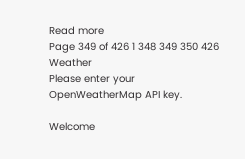Read more
Page 349 of 426 1 348 349 350 426
Weather
Please enter your OpenWeatherMap API key.

Welcome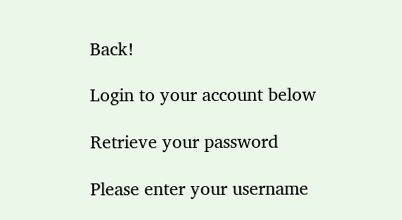Back!

Login to your account below

Retrieve your password

Please enter your username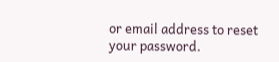or email address to reset your password.